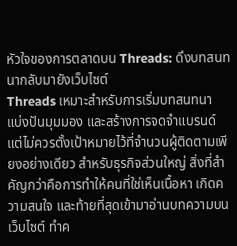หัวใจของการตลาดบน Threads: ดึงบทสนทนากลับมายังเว็บไซต์
Threads เหมาะสำหรับการเริ่มบทสนทนา แบ่งปันมุมมอง และสร้างการจดจำแบรนด์ แต่ไม่ควรตั้งเป้าหมายไว้ที่จำนวนผู้ติดตามเพียงอย่างเดียว สำหรับธุรกิจส่วนใหญ่ สิ่งที่สำคัญกว่าคือการทำให้คนที่ใช่เห็นเนื้อหา เกิดความสนใจ และท้ายที่สุดเข้ามาอ่านบทความบนเว็บไซต์ ทำค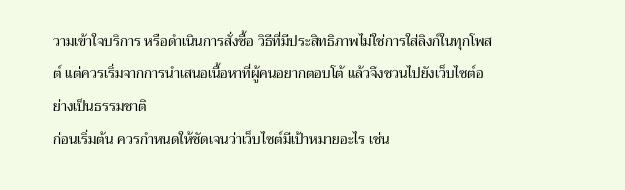วามเข้าใจบริการ หรือดำเนินการสั่งซื้อ วิธีที่มีประสิทธิภาพไม่ใช่การใส่ลิงก์ในทุกโพสต์ แต่ควรเริ่มจากการนำเสนอเนื้อหาที่ผู้คนอยากตอบโต้ แล้วจึงชวนไปยังเว็บไซต์อย่างเป็นธรรมชาติ
ก่อนเริ่มต้น ควรกำหนดให้ชัดเจนว่าเว็บไซต์มีเป้าหมายอะไร เช่น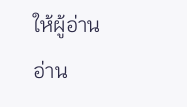ให้ผู้อ่านอ่าน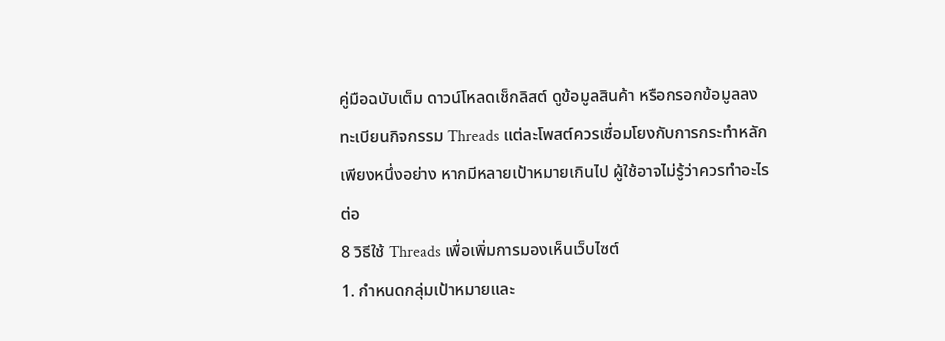คู่มือฉบับเต็ม ดาวน์โหลดเช็กลิสต์ ดูข้อมูลสินค้า หรือกรอกข้อมูลลงทะเบียนกิจกรรม Threads แต่ละโพสต์ควรเชื่อมโยงกับการกระทำหลักเพียงหนึ่งอย่าง หากมีหลายเป้าหมายเกินไป ผู้ใช้อาจไม่รู้ว่าควรทำอะไรต่อ
8 วิธีใช้ Threads เพื่อเพิ่มการมองเห็นเว็บไซต์
1. กำหนดกลุ่มเป้าหมายและ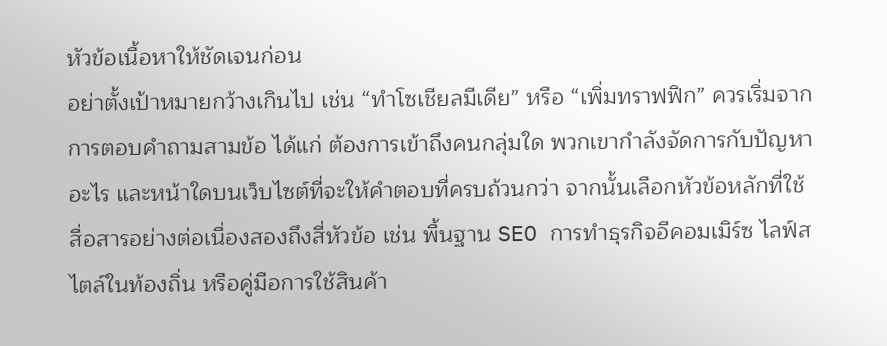หัวข้อเนื้อหาให้ชัดเจนก่อน
อย่าตั้งเป้าหมายกว้างเกินไป เช่น “ทำโซเชียลมีเดีย” หรือ “เพิ่มทราฟฟิก” ควรเริ่มจากการตอบคำถามสามข้อ ได้แก่ ต้องการเข้าถึงคนกลุ่มใด พวกเขากำลังจัดการกับปัญหาอะไร และหน้าใดบนเว็บไซต์ที่จะให้คำตอบที่ครบถ้วนกว่า จากนั้นเลือกหัวข้อหลักที่ใช้สื่อสารอย่างต่อเนื่องสองถึงสี่หัวข้อ เช่น พื้นฐาน SEO การทำธุรกิจอีคอมเมิร์ซ ไลฟ์สไตล์ในท้องถิ่น หรือคู่มือการใช้สินค้า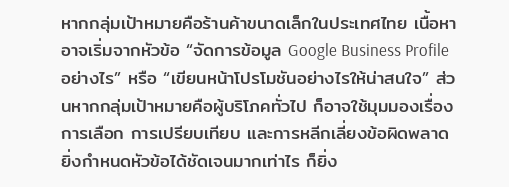หากกลุ่มเป้าหมายคือร้านค้าขนาดเล็กในประเทศไทย เนื้อหาอาจเริ่มจากหัวข้อ “จัดการข้อมูล Google Business Profile อย่างไร” หรือ “เขียนหน้าโปรโมชันอย่างไรให้น่าสนใจ” ส่วนหากกลุ่มเป้าหมายคือผู้บริโภคทั่วไป ก็อาจใช้มุมมองเรื่องการเลือก การเปรียบเทียบ และการหลีกเลี่ยงข้อผิดพลาด ยิ่งกำหนดหัวข้อได้ชัดเจนมากเท่าไร ก็ยิ่ง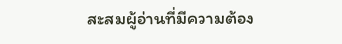สะสมผู้อ่านที่มีความต้อง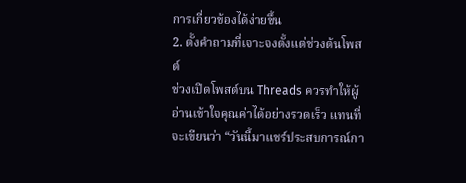การเกี่ยวข้องได้ง่ายขึ้น
2. ตั้งคำถามที่เจาะจงตั้งแต่ช่วงต้นโพสต์
ช่วงเปิดโพสต์บน Threads ควรทำให้ผู้อ่านเข้าใจคุณค่าได้อย่างรวดเร็ว แทนที่จะเขียนว่า “วันนี้มาแชร์ประสบการณ์กา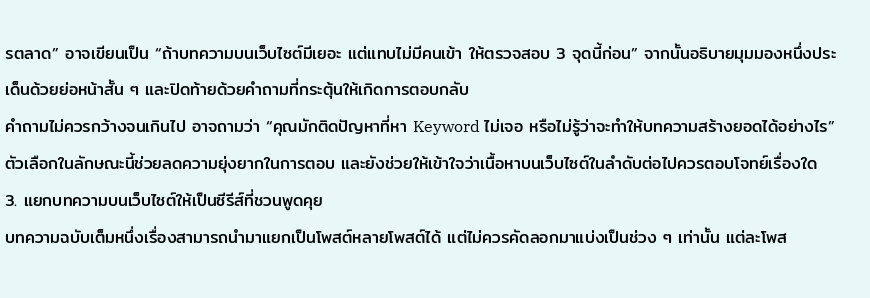รตลาด” อาจเขียนเป็น “ถ้าบทความบนเว็บไซต์มีเยอะ แต่แทบไม่มีคนเข้า ให้ตรวจสอบ 3 จุดนี้ก่อน” จากนั้นอธิบายมุมมองหนึ่งประเด็นด้วยย่อหน้าสั้น ๆ และปิดท้ายด้วยคำถามที่กระตุ้นให้เกิดการตอบกลับ
คำถามไม่ควรกว้างจนเกินไป อาจถามว่า “คุณมักติดปัญหาที่หา Keyword ไม่เจอ หรือไม่รู้ว่าจะทำให้บทความสร้างยอดได้อย่างไร” ตัวเลือกในลักษณะนี้ช่วยลดความยุ่งยากในการตอบ และยังช่วยให้เข้าใจว่าเนื้อหาบนเว็บไซต์ในลำดับต่อไปควรตอบโจทย์เรื่องใด
3. แยกบทความบนเว็บไซต์ให้เป็นซีรีส์ที่ชวนพูดคุย
บทความฉบับเต็มหนึ่งเรื่องสามารถนำมาแยกเป็นโพสต์หลายโพสต์ได้ แต่ไม่ควรคัดลอกมาแบ่งเป็นช่วง ๆ เท่านั้น แต่ละโพส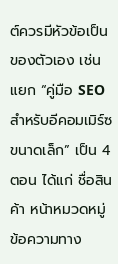ต์ควรมีหัวข้อเป็นของตัวเอง เช่น แยก “คู่มือ SEO สำหรับอีคอมเมิร์ซขนาดเล็ก” เป็น 4 ตอน ได้แก่ ชื่อสินค้า หน้าหมวดหมู่ ข้อความทาง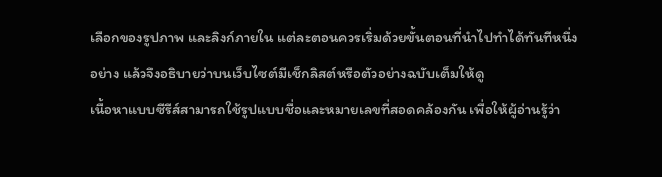เลือกของรูปภาพ และลิงก์ภายใน แต่ละตอนควรเริ่มด้วยขั้นตอนที่นำไปทำได้ทันทีหนึ่งอย่าง แล้วจึงอธิบายว่าบนเว็บไซต์มีเช็กลิสต์หรือตัวอย่างฉบับเต็มให้ดู
เนื้อหาแบบซีรีส์สามารถใช้รูปแบบชื่อและหมายเลขที่สอดคล้องกัน เพื่อให้ผู้อ่านรู้ว่า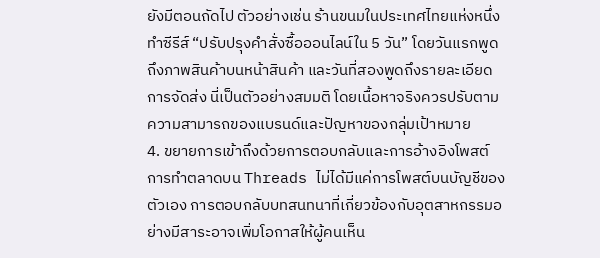ยังมีตอนถัดไป ตัวอย่างเช่น ร้านขนมในประเทศไทยแห่งหนึ่งทำซีรีส์ “ปรับปรุงคำสั่งซื้อออนไลน์ใน 5 วัน” โดยวันแรกพูดถึงภาพสินค้าบนหน้าสินค้า และวันที่สองพูดถึงรายละเอียดการจัดส่ง นี่เป็นตัวอย่างสมมติ โดยเนื้อหาจริงควรปรับตามความสามารถของแบรนด์และปัญหาของกลุ่มเป้าหมาย
4. ขยายการเข้าถึงด้วยการตอบกลับและการอ้างอิงโพสต์
การทำตลาดบน Threads ไม่ได้มีแค่การโพสต์บนบัญชีของตัวเอง การตอบกลับบทสนทนาที่เกี่ยวข้องกับอุตสาหกรรมอย่างมีสาระอาจเพิ่มโอกาสให้ผู้คนเห็น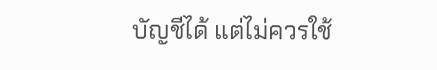บัญชีได้ แต่ไม่ควรใช้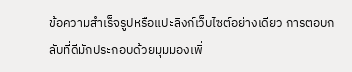ข้อความสำเร็จรูปหรือแปะลิงก์เว็บไซต์อย่างเดียว การตอบกลับที่ดีมักประกอบด้วยมุมมองเพิ่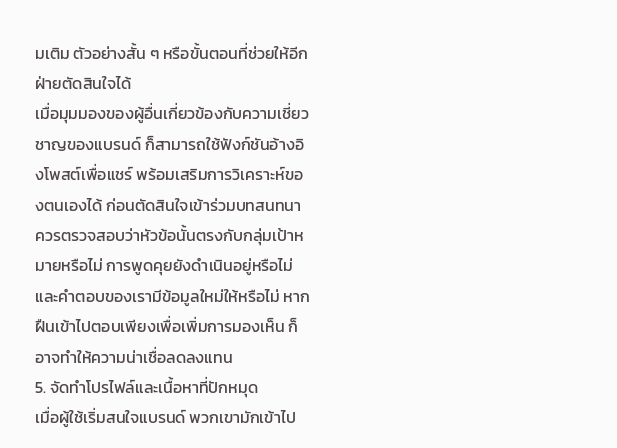มเติม ตัวอย่างสั้น ๆ หรือขั้นตอนที่ช่วยให้อีกฝ่ายตัดสินใจได้
เมื่อมุมมองของผู้อื่นเกี่ยวข้องกับความเชี่ยวชาญของแบรนด์ ก็สามารถใช้ฟังก์ชันอ้างอิงโพสต์เพื่อแชร์ พร้อมเสริมการวิเคราะห์ของตนเองได้ ก่อนตัดสินใจเข้าร่วมบทสนทนา ควรตรวจสอบว่าหัวข้อนั้นตรงกับกลุ่มเป้าหมายหรือไม่ การพูดคุยยังดำเนินอยู่หรือไม่ และคำตอบของเรามีข้อมูลใหม่ให้หรือไม่ หากฝืนเข้าไปตอบเพียงเพื่อเพิ่มการมองเห็น ก็อาจทำให้ความน่าเชื่อลดลงแทน
5. จัดทำโปรไฟล์และเนื้อหาที่ปักหมุด
เมื่อผู้ใช้เริ่มสนใจแบรนด์ พวกเขามักเข้าไป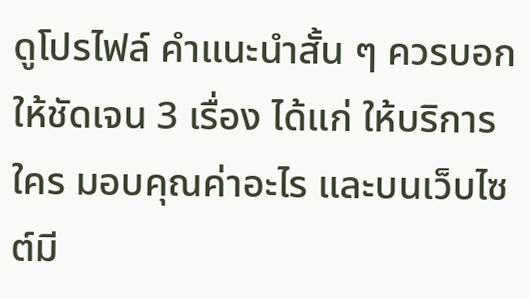ดูโปรไฟล์ คำแนะนำสั้น ๆ ควรบอกให้ชัดเจน 3 เรื่อง ได้แก่ ให้บริการใคร มอบคุณค่าอะไร และบนเว็บไซต์มี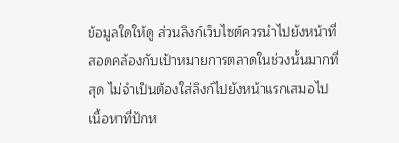ข้อมูลใดให้ดู ส่วนลิงก์เว็บไซต์ควรนำไปยังหน้าที่สอดคล้องกับเป้าหมายการตลาดในช่วงนั้นมากที่สุด ไม่จำเป็นต้องใส่ลิงก์ไปยังหน้าแรกเสมอไป
เนื้อหาที่ปักห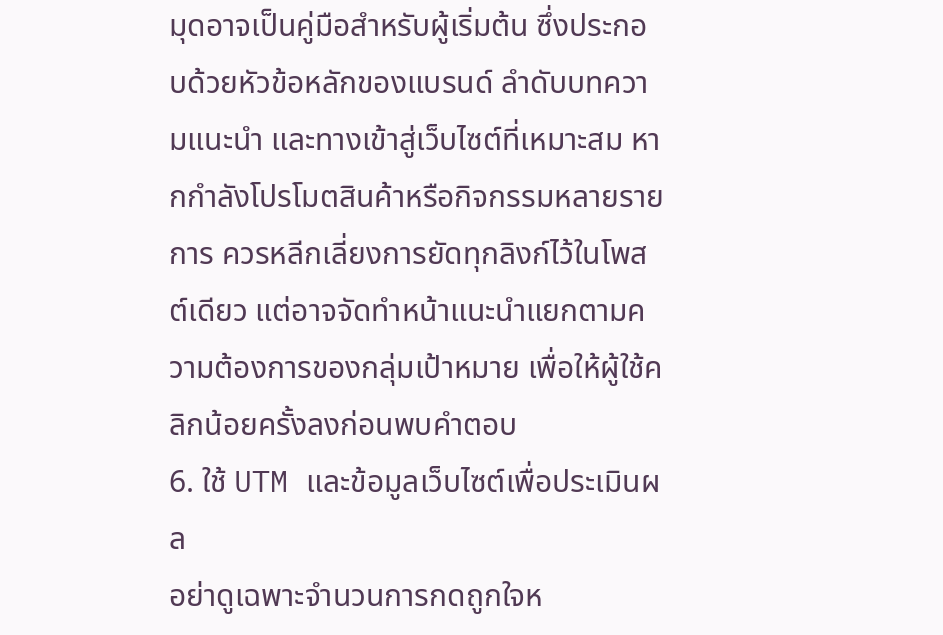มุดอาจเป็นคู่มือสำหรับผู้เริ่มต้น ซึ่งประกอบด้วยหัวข้อหลักของแบรนด์ ลำดับบทความแนะนำ และทางเข้าสู่เว็บไซต์ที่เหมาะสม หากกำลังโปรโมตสินค้าหรือกิจกรรมหลายรายการ ควรหลีกเลี่ยงการยัดทุกลิงก์ไว้ในโพสต์เดียว แต่อาจจัดทำหน้าแนะนำแยกตามความต้องการของกลุ่มเป้าหมาย เพื่อให้ผู้ใช้คลิกน้อยครั้งลงก่อนพบคำตอบ
6. ใช้ UTM และข้อมูลเว็บไซต์เพื่อประเมินผล
อย่าดูเฉพาะจำนวนการกดถูกใจห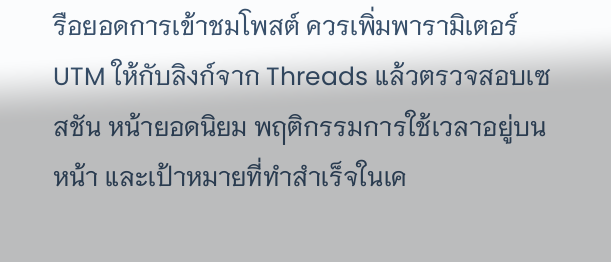รือยอดการเข้าชมโพสต์ ควรเพิ่มพารามิเตอร์ UTM ให้กับลิงก์จาก Threads แล้วตรวจสอบเซสชัน หน้ายอดนิยม พฤติกรรมการใช้เวลาอยู่บนหน้า และเป้าหมายที่ทำสำเร็จในเค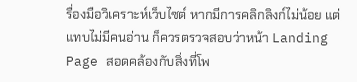รื่องมือวิเคราะห์เว็บไซต์ หากมีการคลิกลิงก์ไม่น้อย แต่แทบไม่มีคนอ่าน ก็ควรตรวจสอบว่าหน้า Landing Page สอดคล้องกับสิ่งที่โพ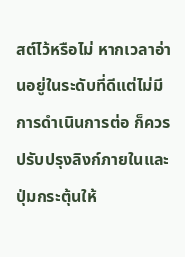สต์ไว้หรือไม่ หากเวลาอ่านอยู่ในระดับที่ดีแต่ไม่มีการดำเนินการต่อ ก็ควรปรับปรุงลิงก์ภายในและปุ่มกระตุ้นให้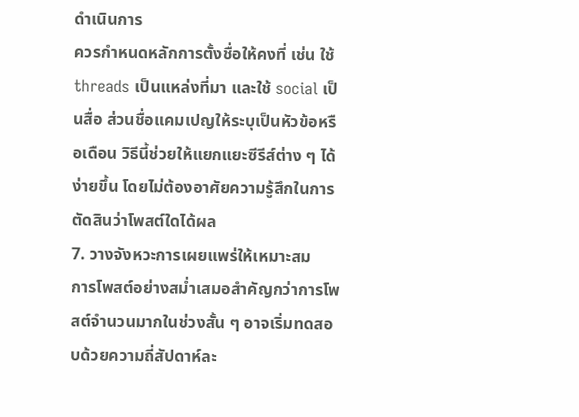ดำเนินการ
ควรกำหนดหลักการตั้งชื่อให้คงที่ เช่น ใช้ threads เป็นแหล่งที่มา และใช้ social เป็นสื่อ ส่วนชื่อแคมเปญให้ระบุเป็นหัวข้อหรือเดือน วิธีนี้ช่วยให้แยกแยะซีรีส์ต่าง ๆ ได้ง่ายขึ้น โดยไม่ต้องอาศัยความรู้สึกในการตัดสินว่าโพสต์ใดได้ผล
7. วางจังหวะการเผยแพร่ให้เหมาะสม
การโพสต์อย่างสม่ำเสมอสำคัญกว่าการโพสต์จำนวนมากในช่วงสั้น ๆ อาจเริ่มทดสอบด้วยความถี่สัปดาห์ละ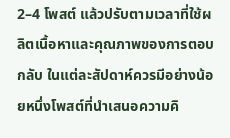2–4 โพสต์ แล้วปรับตามเวลาที่ใช้ผลิตเนื้อหาและคุณภาพของการตอบกลับ ในแต่ละสัปดาห์ควรมีอย่างน้อยหนึ่งโพสต์ที่นำเสนอความคิ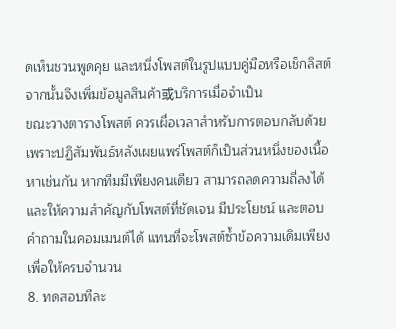ดเห็นชวนพูดคุย และหนึ่งโพสต์ในรูปแบบคู่มือหรือเช็กลิสต์ จากนั้นจึงเพิ่มข้อมูลสินค้า或บริการเมื่อจำเป็น
ขณะวางตารางโพสต์ ควรเผื่อเวลาสำหรับการตอบกลับด้วย เพราะปฏิสัมพันธ์หลังเผยแพร่โพสต์ก็เป็นส่วนหนึ่งของเนื้อหาเช่นกัน หากทีมมีเพียงคนเดียว สามารถลดความถี่ลงได้ และให้ความสำคัญกับโพสต์ที่ชัดเจน มีประโยชน์ และตอบคำถามในคอมเมนต์ได้ แทนที่จะโพสต์ซ้ำข้อความเดิมเพียงเพื่อให้ครบจำนวน
8. ทดสอบทีละ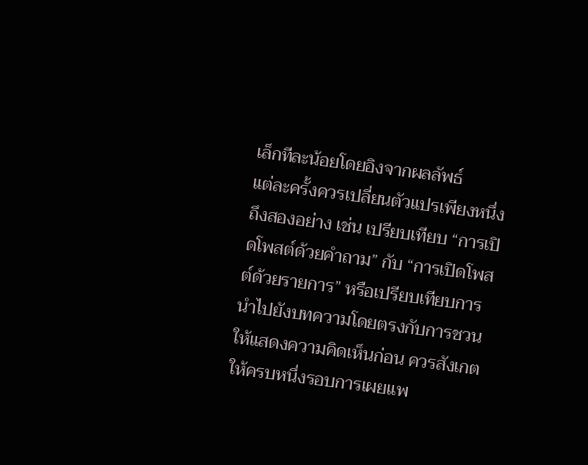เล็กทีละน้อยโดยอิงจากผลลัพธ์
แต่ละครั้งควรเปลี่ยนตัวแปรเพียงหนึ่งถึงสองอย่าง เช่น เปรียบเทียบ “การเปิดโพสต์ด้วยคำถาม” กับ “การเปิดโพสต์ด้วยรายการ” หรือเปรียบเทียบการนำไปยังบทความโดยตรงกับการชวนให้แสดงความคิดเห็นก่อน ควรสังเกตให้ครบหนึ่งรอบการเผยแพ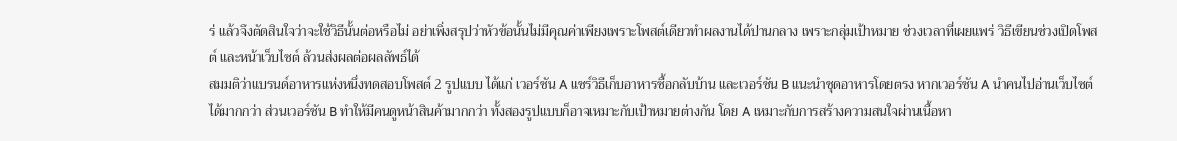ร่ แล้วจึงตัดสินใจว่าจะใช้วิธีนั้นต่อหรือไม่ อย่าเพิ่งสรุปว่าหัวข้อนั้นไม่มีคุณค่าเพียงเพราะโพสต์เดียวทำผลงานได้ปานกลาง เพราะกลุ่มเป้าหมาย ช่วงเวลาที่เผยแพร่ วิธีเขียนช่วงเปิดโพสต์ และหน้าเว็บไซต์ ล้วนส่งผลต่อผลลัพธ์ได้
สมมติว่าแบรนด์อาหารแห่งหนึ่งทดสอบโพสต์ 2 รูปแบบ ได้แก่ เวอร์ชัน A แชร์วิธีเก็บอาหารซื้อกลับบ้าน และเวอร์ชัน B แนะนำชุดอาหารโดยตรง หากเวอร์ชัน A นำคนไปอ่านเว็บไซต์ได้มากกว่า ส่วนเวอร์ชัน B ทำให้มีคนดูหน้าสินค้ามากกว่า ทั้งสองรูปแบบก็อาจเหมาะกับเป้าหมายต่างกัน โดย A เหมาะกับการสร้างความสนใจผ่านเนื้อหา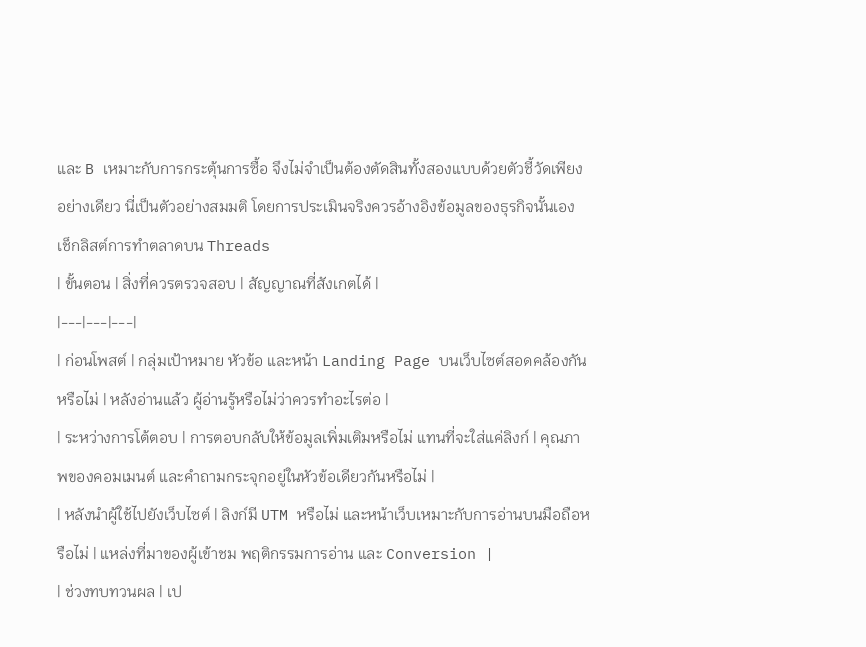และ B เหมาะกับการกระตุ้นการซื้อ จึงไม่จำเป็นต้องตัดสินทั้งสองแบบด้วยตัวชี้วัดเพียงอย่างเดียว นี่เป็นตัวอย่างสมมติ โดยการประเมินจริงควรอ้างอิงข้อมูลของธุรกิจนั้นเอง
เช็กลิสต์การทำตลาดบน Threads
| ขั้นตอน | สิ่งที่ควรตรวจสอบ | สัญญาณที่สังเกตได้ |
|---|---|---|
| ก่อนโพสต์ | กลุ่มเป้าหมาย หัวข้อ และหน้า Landing Page บนเว็บไซต์สอดคล้องกันหรือไม่ | หลังอ่านแล้ว ผู้อ่านรู้หรือไม่ว่าควรทำอะไรต่อ |
| ระหว่างการโต้ตอบ | การตอบกลับให้ข้อมูลเพิ่มเติมหรือไม่ แทนที่จะใส่แค่ลิงก์ | คุณภาพของคอมเมนต์ และคำถามกระจุกอยู่ในหัวข้อเดียวกันหรือไม่ |
| หลังนำผู้ใช้ไปยังเว็บไซต์ | ลิงก์มี UTM หรือไม่ และหน้าเว็บเหมาะกับการอ่านบนมือถือหรือไม่ | แหล่งที่มาของผู้เข้าชม พฤติกรรมการอ่าน และ Conversion |
| ช่วงทบทวนผล | เป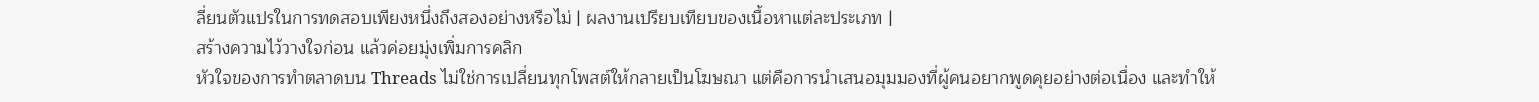ลี่ยนตัวแปรในการทดสอบเพียงหนึ่งถึงสองอย่างหรือไม่ | ผลงานเปรียบเทียบของเนื้อหาแต่ละประเภท |
สร้างความไว้วางใจก่อน แล้วค่อยมุ่งเพิ่มการคลิก
หัวใจของการทำตลาดบน Threads ไม่ใช่การเปลี่ยนทุกโพสต์ให้กลายเป็นโฆษณา แต่คือการนำเสนอมุมมองที่ผู้คนอยากพูดคุยอย่างต่อเนื่อง และทำให้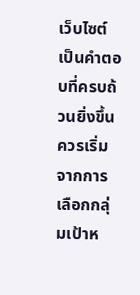เว็บไซต์เป็นคำตอบที่ครบถ้วนยิ่งขึ้น ควรเริ่มจากการเลือกกลุ่มเป้าห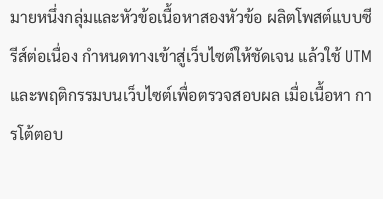มายหนึ่งกลุ่มและหัวข้อเนื้อหาสองหัวข้อ ผลิตโพสต์แบบซีรีส์ต่อเนื่อง กำหนดทางเข้าสู่เว็บไซต์ให้ชัดเจน แล้วใช้ UTM และพฤติกรรมบนเว็บไซต์เพื่อตรวจสอบผล เมื่อเนื้อหา การโต้ตอบ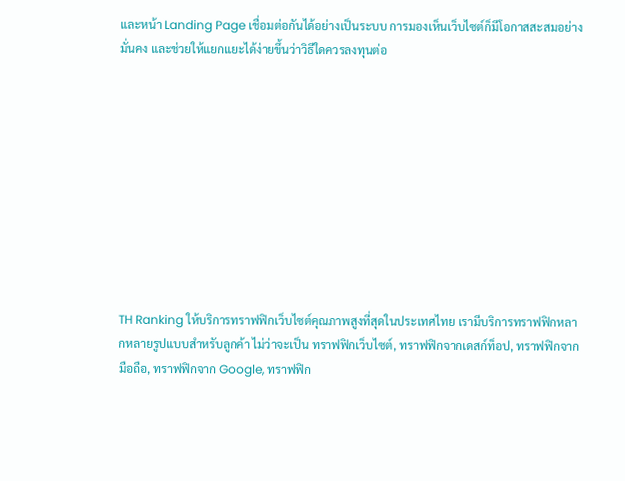และหน้า Landing Page เชื่อมต่อกันได้อย่างเป็นระบบ การมองเห็นเว็บไซต์ก็มีโอกาสสะสมอย่างมั่นคง และช่วยให้แยกแยะได้ง่ายขึ้นว่าวิธีใดควรลงทุนต่อ










TH Ranking ให้บริการทราฟฟิกเว็บไซต์คุณภาพสูงที่สุดในประเทศไทย เรามีบริการทราฟฟิกหลากหลายรูปแบบสำหรับลูกค้า ไม่ว่าจะเป็น ทราฟฟิกเว็บไซต์, ทราฟฟิกจากเดสก์ท็อป, ทราฟฟิกจากมือถือ, ทราฟฟิกจาก Google, ทราฟฟิก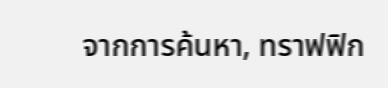จากการค้นหา, ทราฟฟิก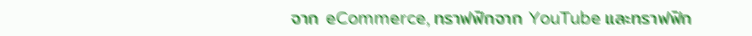จาก eCommerce, ทราฟฟิกจาก YouTube และทราฟฟิก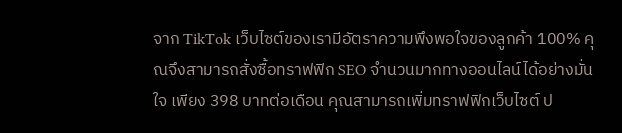จาก TikTok เว็บไซต์ของเรามีอัตราความพึงพอใจของลูกค้า 100% คุณจึงสามารถสั่งซื้อทราฟฟิก SEO จำนวนมากทางออนไลน์ได้อย่างมั่นใจ เพียง 398 บาทต่อเดือน คุณสามารถเพิ่มทราฟฟิกเว็บไซต์ ป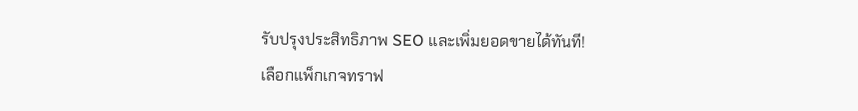รับปรุงประสิทธิภาพ SEO และเพิ่มยอดขายได้ทันที!
เลือกแพ็กเกจทราฟ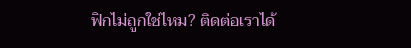ฟิกไม่ถูกใช่ไหม? ติดต่อเราได้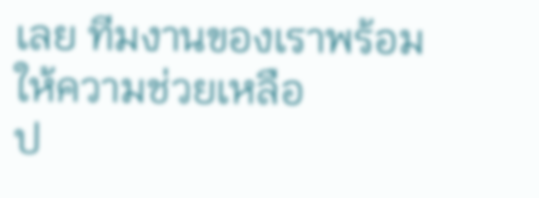เลย ทีมงานของเราพร้อมให้ความช่วยเหลือ
ป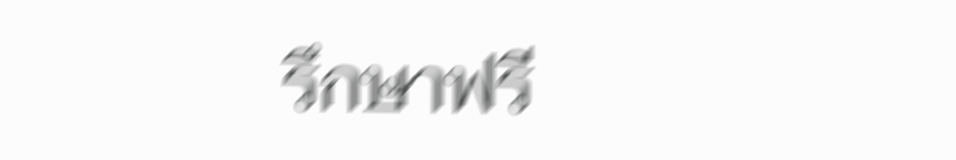รึกษาฟรี